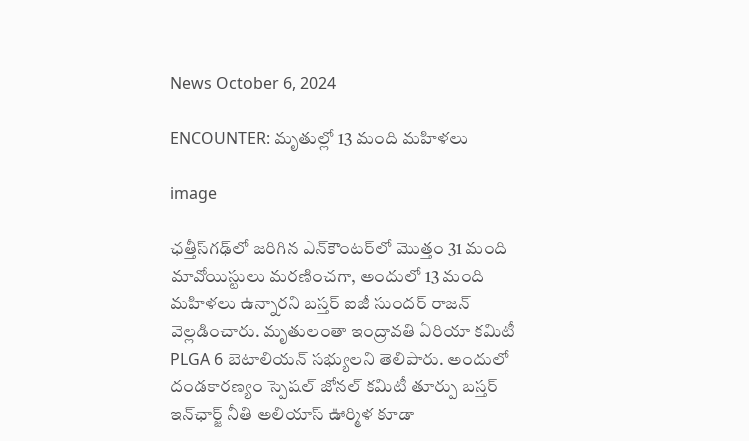News October 6, 2024

ENCOUNTER: మృతుల్లో 13 మంది మహిళలు

image

ఛత్తీస్‌గఢ్‌లో జరిగిన ఎన్‌కౌంటర్‌లో మొత్తం 31 మంది మావోయిస్టులు మరణించగా, అందులో 13 మంది మహిళలు ఉన్నారని బస్తర్ ఐజీ సుందర్ రాజన్ వెల్లడించారు. మృతులంతా ఇంద్రావతి ఏరియా కమిటీ PLGA 6 బెటాలియన్ సభ్యులని తెలిపారు. అందులో దండకారణ్యం స్పెషల్ జోనల్ కమిటీ తూర్పు బస్తర్ ఇన్‌ఛార్జ్ నీతి అలియాస్ ఊర్మిళ కూడా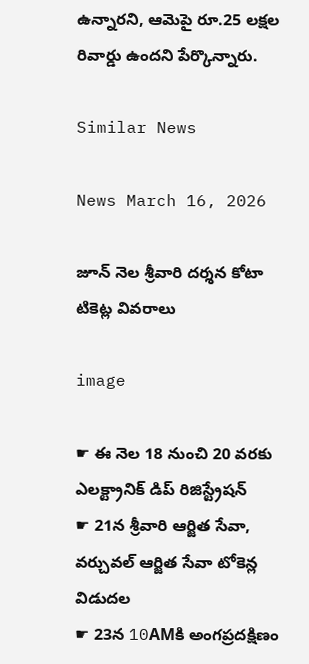ఉన్నారని, ఆమెపై రూ.25 లక్షల రివార్డు ఉందని పేర్కొన్నారు.

Similar News

News March 16, 2026

జూన్ నెల శ్రీవారి దర్శన కోటా టికెట్ల వివరాలు

image

☛ ఈ నెల 18 నుంచి 20 వరకు ఎలక్ట్రానిక్ డిప్ రిజిస్ట్రేషన్
☛ 21న శ్రీవారి ఆర్జిత సేవా, వర్చువల్ ఆర్జిత సేవా టోకెన్ల విడుదల
☛ 23న 10AMకి అంగప్రదక్షిణం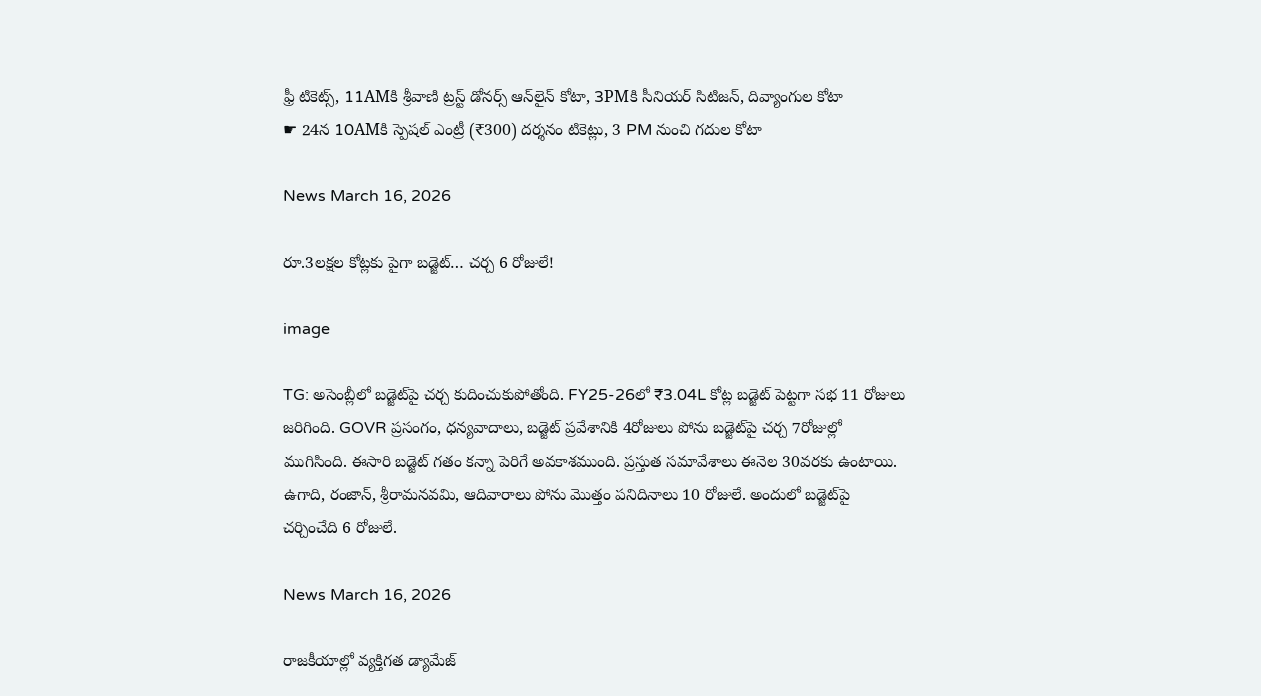ఫ్రీ టికెట్స్, 11AMకి శ్రీవాణి ట్రస్ట్ డోనర్స్ ఆన్‌లైన్ కోటా, 3PMకి సీనియర్ సిటిజన్, దివ్యాంగుల కోటా
☛ 24న 10AMకి స్పెషల్ ఎంట్రీ (₹300) దర్శనం టికెట్లు, 3 PM నుంచి గదుల కోటా

News March 16, 2026

రూ.3లక్షల కోట్లకు పైగా బడ్జెట్… చర్చ 6 రోజులే!

image

TG: అసెంబ్లీలో బడ్జెట్‌పై చర్చ కుదించుకుపోతోంది. FY25-26లో ₹3.04L కోట్ల బడ్జెట్ పెట్టగా సభ 11 రోజులు జరిగింది. GOVR ప్రసంగం, ధన్యవాదాలు, బడ్జెట్ ప్రవేశానికి 4రోజులు పోను బడ్జెట్‌పై చర్చ 7రోజుల్లో ముగిసింది. ఈసారి బడ్జెట్ గతం కన్నా పెరిగే అవకాశముంది. ప్రస్తుత సమావేశాలు ఈనెల 30వరకు ఉంటాయి. ఉగాది, రంజాన్, శ్రీరామనవమి, ఆదివారాలు పోను మొత్తం పనిదినాలు 10 రోజులే. అందులో బడ్జెట్‌పై చర్చించేది 6 రోజులే.

News March 16, 2026

రాజకీయాల్లో వ్యక్తిగత డ్యామేజ్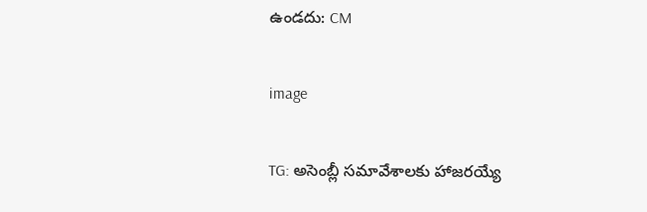ఉండదు: CM

image

TG: అసెంబ్లీ సమావేశాలకు హాజరయ్యే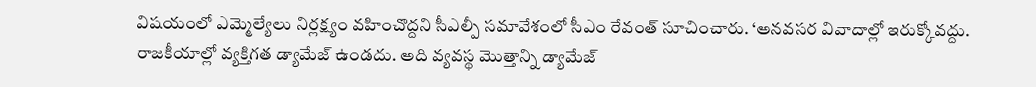విషయంలో ఎమ్మెల్యేలు నిర్లక్ష్యం వహించొద్దని సీఎల్పీ సమావేశంలో సీఎం రేవంత్ సూచించారు. ‘అనవసర వివాదాల్లో ఇరుక్కోవద్దు. రాజకీయాల్లో వ్యక్తిగత డ్యామేజ్ ఉండదు. అది వ్యవస్థ మొత్తాన్ని డ్యామేజ్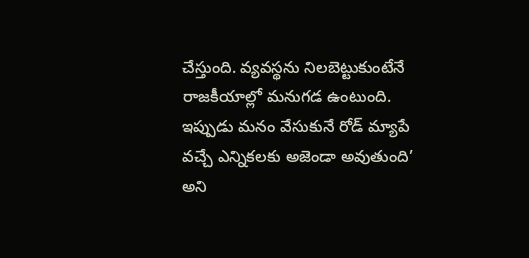చేస్తుంది. వ్యవస్థను నిలబెట్టుకుంటేనే రాజకీయాల్లో మనుగడ ఉంటుంది. ఇప్పుడు మనం వేసుకునే రోడ్ మ్యాపే వచ్చే ఎన్నికలకు అజెండా అవుతుంది’ అని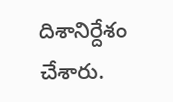దిశానిర్దేశం చేశారు.